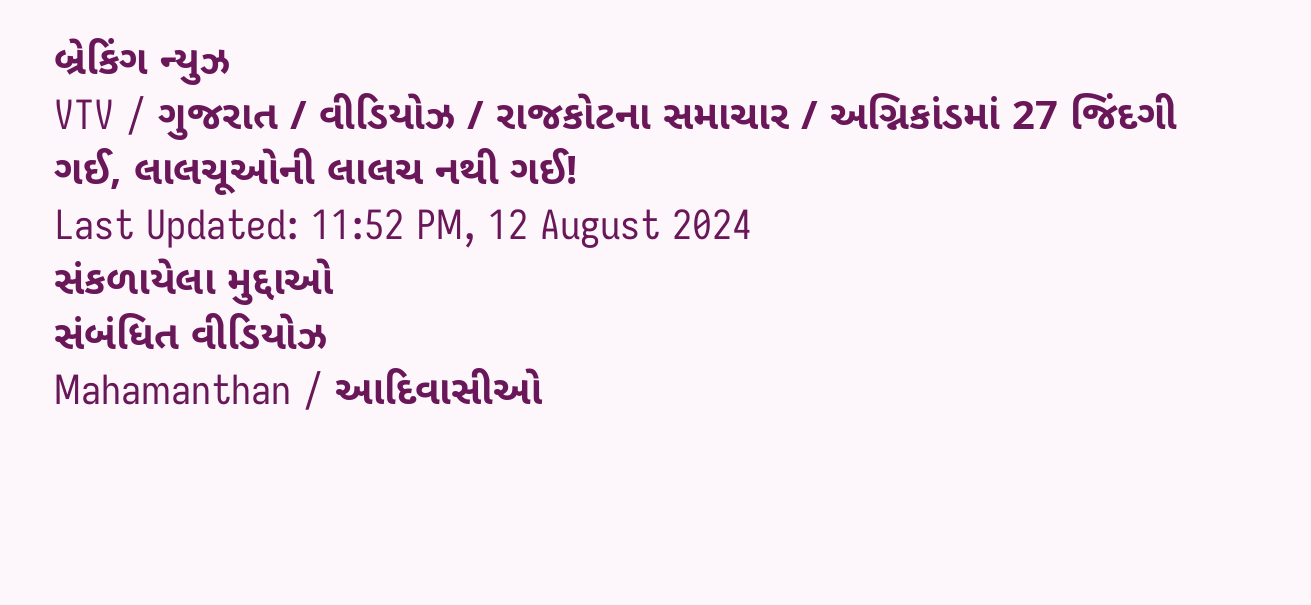બ્રેકિંગ ન્યુઝ
VTV / ગુજરાત / વીડિયોઝ / રાજકોટના સમાચાર / અગ્નિકાંડમાં 27 જિંદગી ગઈ, લાલચૂઓની લાલચ નથી ગઈ!
Last Updated: 11:52 PM, 12 August 2024
સંકળાયેલા મુદ્દાઓ
સંબંધિત વીડિયોઝ
Mahamanthan / આદિવાસીઓ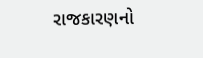રાજકારણનો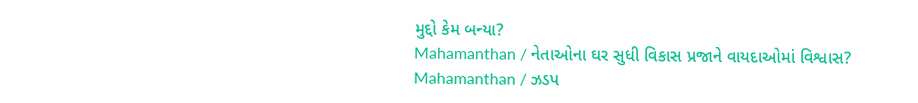મુદ્દો કેમ બન્યા?
Mahamanthan / નેતાઓના ઘર સુધી વિકાસ પ્રજાને વાયદાઓમાં વિશ્વાસ?
Mahamanthan / ઝડપ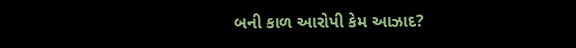બની કાળ આરોપી કેમ આઝાદ?